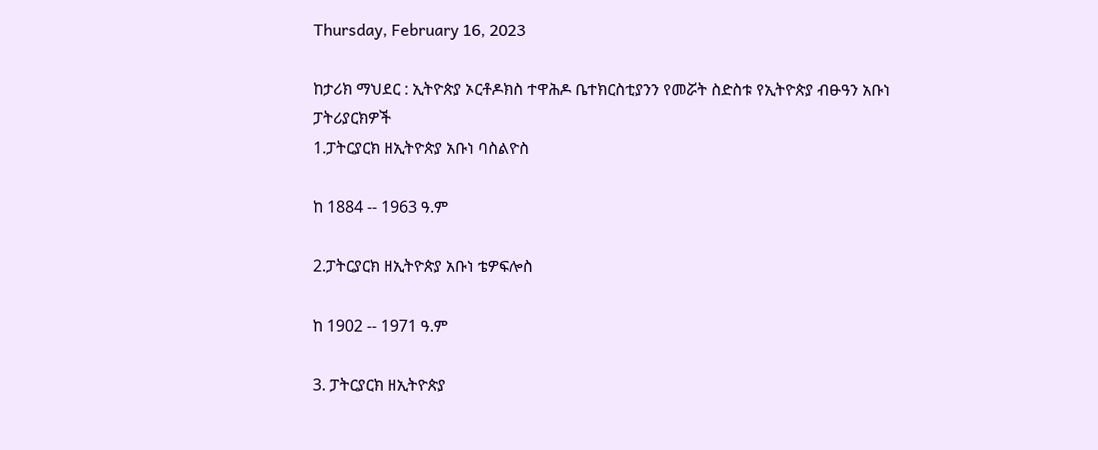Thursday, February 16, 2023

ከታሪክ ማህደር : ኢትዮጵያ ኦርቶዶክስ ተዋሕዶ ቤተክርስቲያንን የመሯት ስድስቱ የኢትዮጵያ ብፁዓን አቡነ ፓትሪያርክዎች
1.ፓትርያርክ ዘኢትዮጵያ አቡነ ባስልዮስ

ከ 1884 -- 1963 ዓ.ም

2.ፓትርያርክ ዘኢትዮጵያ አቡነ ቴዎፍሎስ

ከ 1902 -- 1971 ዓ.ም

3. ፓትርያርክ ዘኢትዮጵያ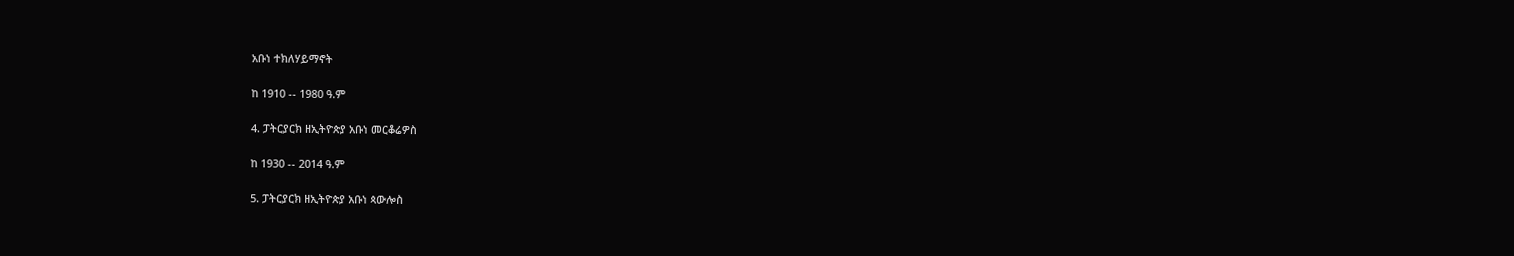አቡነ ተክለሃይማኖት

ከ 1910 -- 1980 ዓ.ም

4. ፓትርያርክ ዘኢትዮጵያ አቡነ መርቆሬዎስ

ከ 1930 -- 2014 ዓ.ም

5. ፓትርያርክ ዘኢትዮጵያ አቡነ ጳውሎስ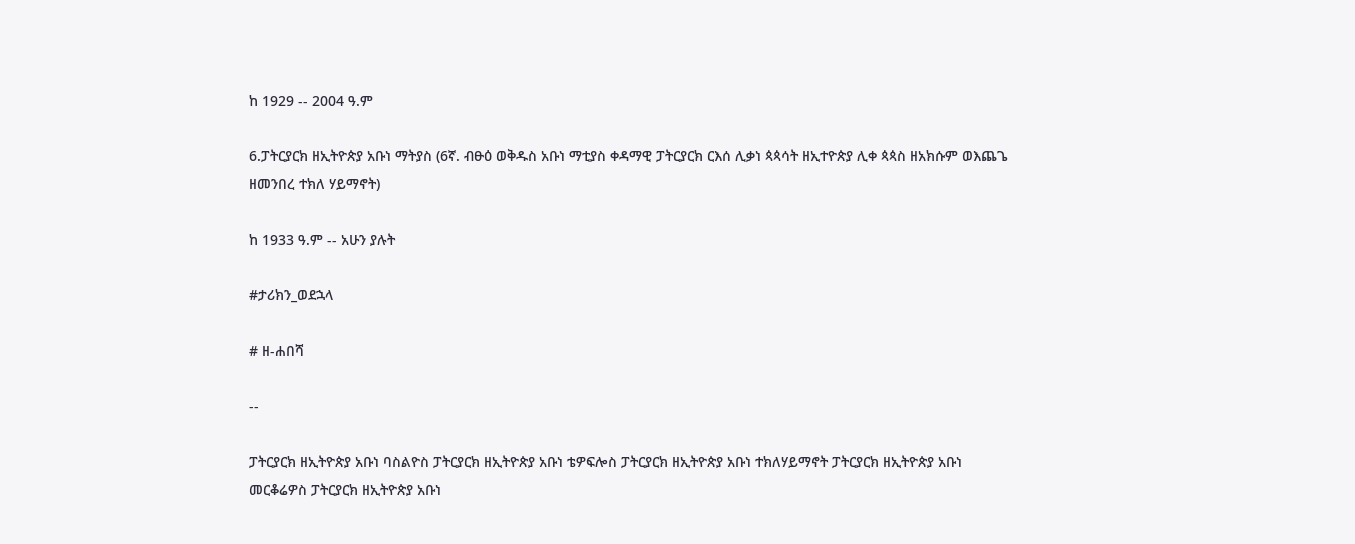ከ 1929 -- 2004 ዓ.ም

6.ፓትርያርክ ዘኢትዮጵያ አቡነ ማትያስ (6ኛ. ብፁዕ ወቅዱስ አቡነ ማቲያስ ቀዳማዊ ፓትርያርክ ርእሰ ሊቃነ ጳጳሳት ዘኢተዮጵያ ሊቀ ጳጳስ ዘአክሱም ወእጨጌ ዘመንበረ ተክለ ሃይማኖት)

ከ 1933 ዓ.ም -- አሁን ያሉት

#ታሪክን_ወደኋላ

# ዘ-ሐበሻ

--

ፓትርያርክ ዘኢትዮጵያ አቡነ ባስልዮስ ፓትርያርክ ዘኢትዮጵያ አቡነ ቴዎፍሎስ ፓትርያርክ ዘኢትዮጵያ አቡነ ተክለሃይማኖት ፓትርያርክ ዘኢትዮጵያ አቡነ መርቆሬዎስ ፓትርያርክ ዘኢትዮጵያ አቡነ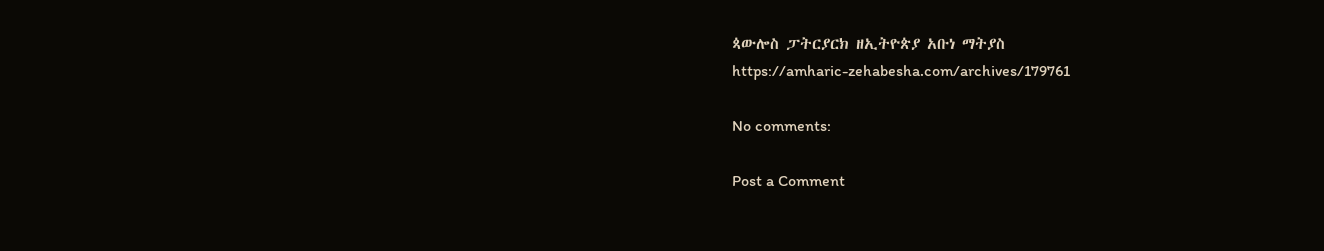ጳውሎስ ፓትርያርክ ዘኢትዮጵያ አቡነ ማትያስ
https://amharic-zehabesha.com/archives/179761

No comments:

Post a Comment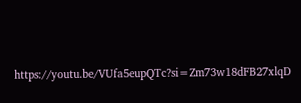https://youtu.be/VUfa5eupQTc?si=Zm73w18dFB27xlqD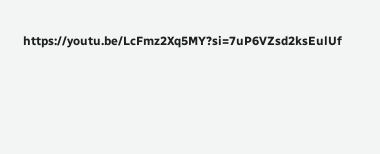https://youtu.be/LcFmz2Xq5MY?si=7uP6VZsd2ksEulUf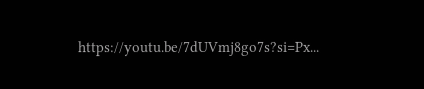https://youtu.be/7dUVmj8go7s?si=Px...